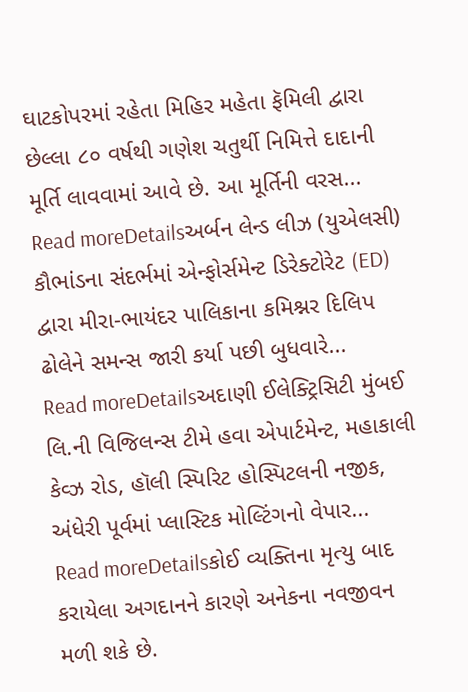ઘાટકોપરમાં રહેતા મિહિર મહેતા ફૅમિલી દ્વારા છેલ્લા ૮૦ વર્ષથી ગણેશ ચતુર્થી નિમિત્તે દાદાની મૂર્તિ લાવવામાં આવે છે. આ મૂર્તિની વરસ...
Read moreDetailsઅર્બન લેન્ડ લીઝ (યુએલસી) કૌભાંડના સંદર્ભમાં એન્ફોર્સમેન્ટ ડિરેક્ટોરેટ (ED) દ્વારા મીરા-ભાયંદર પાલિકાના કમિશ્નર દિલિપ ઢોલેને સમન્સ જારી કર્યા પછી બુધવારે...
Read moreDetailsઅદાણી ઈલેક્ટ્રિસિટી મુંબઈ લિ.ની વિજિલન્સ ટીમે હવા એપાર્ટમેન્ટ, મહાકાલી કેવ્ઝ રોડ, હૉલી સ્પિરિટ હોસ્પિટલની નજીક, અંધેરી પૂર્વમાં પ્લાસ્ટિક મોલ્ટિંગનો વેપાર...
Read moreDetailsકોઈ વ્યક્તિના મૃત્યુ બાદ કરાયેલા અગદાનને કારણે અનેકના નવજીવન મળી શકે છે.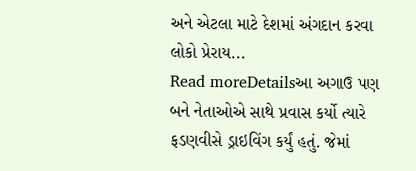અને એટલા માટે દેશમાં અંગદાન કરવા લોકો પ્રેરાય...
Read moreDetailsઆ અગાઉ પણ બને નેતાઓએ સાથે પ્રવાસ કર્યો ત્યારે ફડણવીસે ડ્રાઇવિંગ કર્યું હતું. જેમાં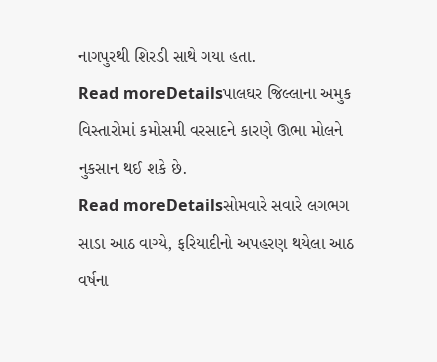નાગપુરથી શિરડી સાથે ગયા હતા.
Read moreDetailsપાલઘર જિલ્લાના અમુક વિસ્તારોમાં કમોસમી વરસાદને કારણે ઊભા મોલને નુકસાન થઈ શકે છે.
Read moreDetailsસોમવારે સવારે લગભગ સાડા આઠ વાગ્યે, ફરિયાદીનો અપહરણ થયેલા આઠ વર્ષના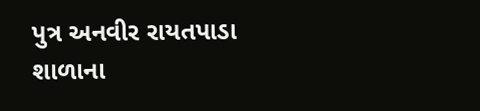પુત્ર અનવીર રાયતપાડા શાળાના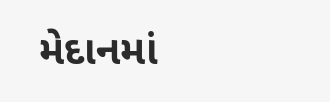મેદાનમાં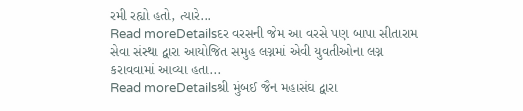રમી રહ્યો હતો, ત્યારે...
Read moreDetailsદર વરસની જેમ આ વરસે પણ બાપા સીતારામ સેવા સંસ્થા દ્વારા આયોજિત સમુહ લગ્નમાં એવી યુવતીઓના લગ્ન કરાવવામાં આવ્યા હતા...
Read moreDetailsશ્રી મુંબઈ જૈન મહાસંઘ દ્વારા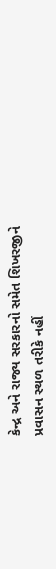કેન્દ્ર અને રાજ્ય સરકારનો સમેત શિખરજીને પ્રવાસન સ્થળ તરીકે નહીં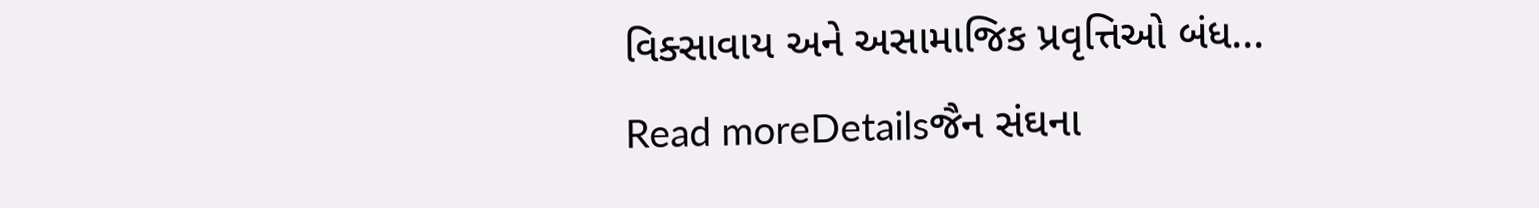વિક્સાવાય અને અસામાજિક પ્રવૃત્તિઓ બંધ...
Read moreDetailsજૈન સંઘના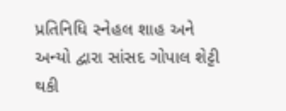પ્રતિનિધિ સ્નેહલ શાહ અને અન્યો દ્વારા સાંસદ ગોપાલ શેટ્ટી થકી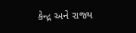કેન્દ્ર અને રાજ્ય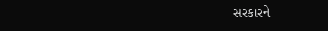સરકારને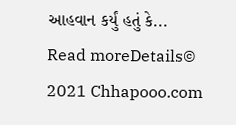આહવાન કર્યું હતું કે...
Read moreDetails© 2021 Chhapooo.com